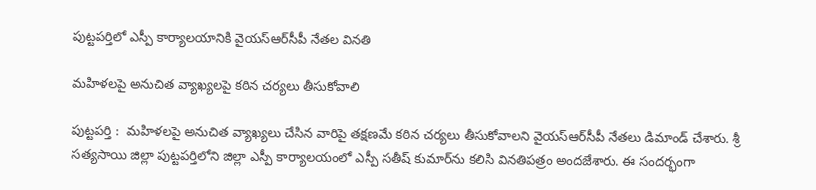పుట్టపర్తిలో ఎస్పీ కార్యాలయానికి వైయ‌స్ఆర్‌సీపీ నేతల వినతి

మహిళలపై అనుచిత వ్యాఖ్యలపై కఠిన చర్యలు తీసుకోవాలి

పుట్టపర్తి :  మహిళలపై అనుచిత వ్యాఖ్యలు చేసిన వారిపై తక్షణమే కఠిన చర్యలు తీసుకోవాలని వైయ‌స్ఆర్‌సీపీ నేతలు డిమాండ్ చేశారు. శ్రీ సత్యసాయి జిల్లా పుట్టపర్తిలోని జిల్లా ఎస్పీ కార్యాలయంలో ఎస్పీ సతీష్ కుమార్‌ను కలిసి వినతిపత్రం అందజేశారు. ఈ సందర్భంగా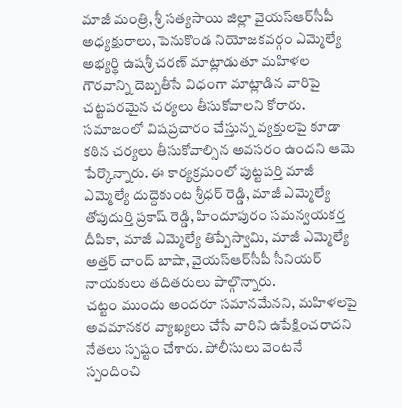మాజీ మంత్రి, శ్రీ సత్యసాయి జిల్లా వైయ‌స్ఆర్‌సీపీ అధ్యక్షురాలు, పెనుకొండ నియోజకవర్గం ఎమ్మెల్యే అభ్యర్థి ఉషశ్రీ చరణ్ మాట్లాడుతూ మహిళల గౌరవాన్ని దెబ్బతీసే విధంగా మాట్లాడిన వారిపై చట్టపరమైన చర్యలు తీసుకోవాలని కోరారు. సమాజంలో విషప్రచారం చేస్తున్న వ్యక్తులపై కూడా కఠిన చర్యలు తీసుకోవాల్సిన అవసరం ఉందని ఆమె పేర్కొన్నారు. ఈ కార్యక్రమంలో పుట్టపర్తి మాజీ ఎమ్మెల్యే దుద్దెకుంట శ్రీధర్ రెడ్డి, మాజీ ఎమ్మెల్యే తోపుదుర్తి ప్రకాష్ రెడ్డి, హిందూపురం సమన్వయకర్త దీపికా, మాజీ ఎమ్మెల్యే తిప్పేస్వామి, మాజీ ఎమ్మెల్యే అత్తర్ చాంద్ బాషా, వైయ‌స్ఆర్‌సీపీ సీనియర్ నాయకులు తదితరులు పాల్గొన్నారు.
చట్టం ముందు అందరూ సమానమేనని, మహిళలపై అవమానకర వ్యాఖ్యలు చేసే వారిని ఉపేక్షించరాదని నేతలు స్పష్టం చేశారు. పోలీసులు వెంటనే స్పందించి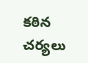కఠిన చర్యలు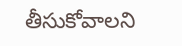తీసుకోవాలని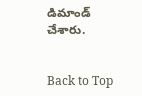డిమాండ్ చేశారు.


Back to Top